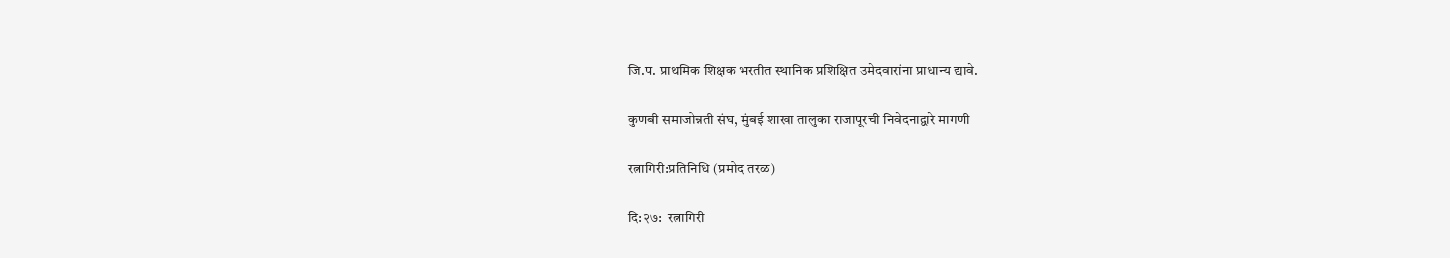जि.प. प्राथमिक शिक्षक भरतीत स्थानिक प्रशिक्षित उमेदवारांना प्राधान्य द्यावे.

कुणबी समाजोन्नती संघ, मुंबई शाखा तालुका राजापूर‌ची निवेदनाद्वारे मागणी

रत्नागिरी:प्रतिनिधि (प्रमोद तरळ)

दि:२७:  रत्नागिरी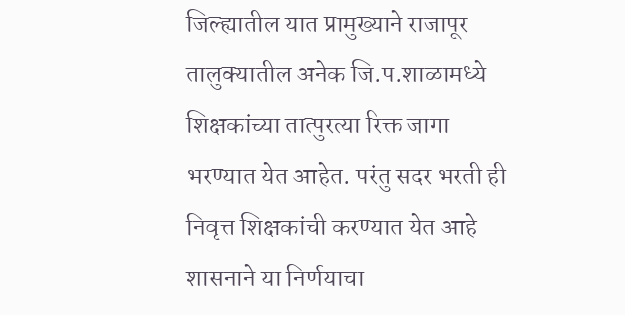जिल्ह्यातील यात प्रामुख्याने राजापूर तालुक्यातील अनेक जि.प.शाळामध्ये शिक्षकांच्या तात्पुरत्या रिक्त जागा भरण्यात येत आहेत. परंतु सदर भरती ही निवृत्त शिक्षकांची करण्यात येत आहे शासनाने या निर्णयाचा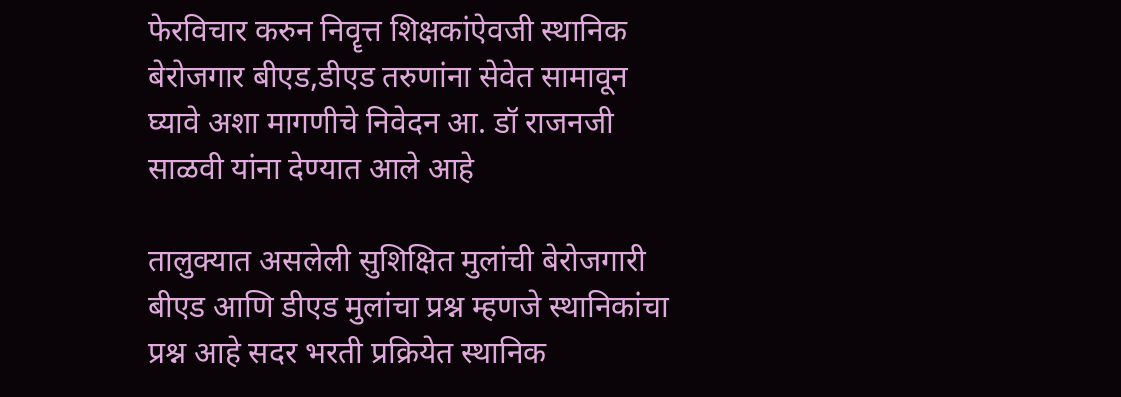फेरविचार करुन निवॄत्त शिक्षकांऐवजी स्थानिक बेरोजगार बीएड,डीएड तरुणांना सेवेत सामावून घ्यावे अशा मागणीचे निवेदन आ. डॉ राजनजी साळवी यांना देण्यात आले आहे

तालुक्यात असलेली सुशिक्षित मुलांची बेरोजगारी बीएड आणि डीएड मुलांचा प्रश्न म्हणजे स्थानिकांचा प्रश्न आहे सदर भरती प्रक्रियेत स्थानिक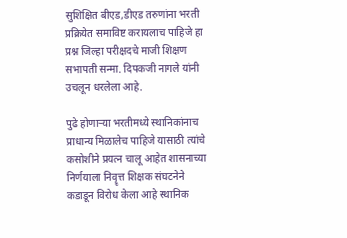सुशिक्षित बीएड,डीएड तरुणांना भरती प्रक्रियेत समाविष्ट करायलाच पाहिजे हा प्रश्न जिल्हा परीक्षदचे माजी शिक्षण सभापती सन्मा. दिपकजी नागले यांनी उचलून धरलेला आहे.

पुढे होणाऱ्या भरतीमध्ये स्थानिकांनाच प्राधान्य मिळालेच पाहिजे यासाठी त्यांचे कसोशीने प्रयत्न चालू आहेत शासनाच्या निर्णयाला निवॄत्त शिक्षक संघटनेने कडाडून विरोध केला आहे स्थानिक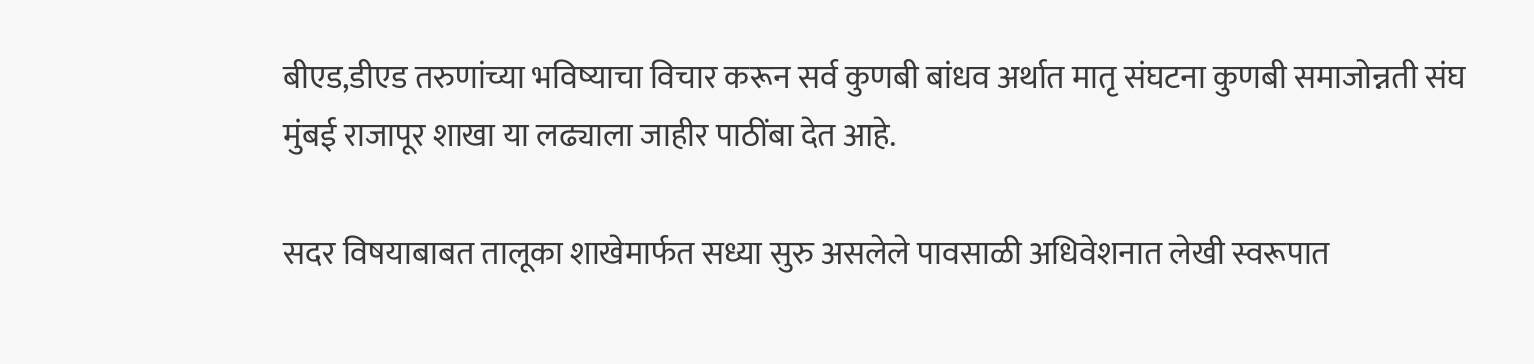बीएड,डीएड तरुणांच्या भविष्याचा विचार करून सर्व कुणबी बांधव अर्थात मातृ संघटना कुणबी समाजोन्नती संघ मुंबई राजापूर शाखा या लढ्याला जाहीर पाठींबा देत आहे.

सदर विषयाबाबत तालूका शाखेमार्फत सध्या सुरु असलेले पावसाळी अधिवेशनात लेखी स्वरूपात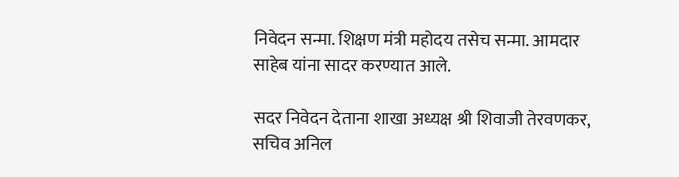निवेदन सन्मा. शिक्षण मंत्री महोदय तसेच सन्मा. आमदार साहेब यांना सादर करण्यात आले.

सदर निवेदन देताना शाखा अध्यक्ष श्री शिवाजी तेरवणकर, सचिव अनिल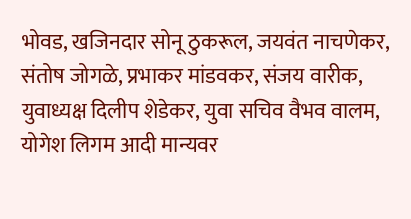भोवड, खजिनदार सोनू ठुकरूल, जयवंत नाचणेकर, संतोष जोगळे, प्रभाकर मांडवकर, संजय वारीक, युवाध्यक्ष दिलीप शेडेकर, युवा सचिव वैभव वालम, योगेश लिगम आदी मान्यवर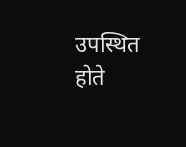उपस्थित होते